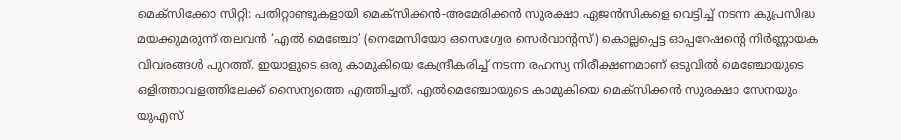മെക്സിക്കോ സിറ്റി: പതിറ്റാണ്ടുകളായി മെക്സിക്കൻ-അമേരിക്കൻ സുരക്ഷാ ഏജൻസികളെ വെട്ടിച്ച് നടന്ന കുപ്രസിദ്ധ മയക്കുമരുന്ന് തലവൻ ‘എൽ മെഞ്ചോ’ (നെമേസിയോ ഒസെഗ്വേര സെർവാന്റസ്) കൊല്ലപ്പെട്ട ഓപ്പറേഷന്റെ നിർണ്ണായക വിവരങ്ങൾ പുറത്ത്. ഇയാളുടെ ഒരു കാമുകിയെ കേന്ദ്രീകരിച്ച് നടന്ന രഹസ്യ നിരീക്ഷണമാണ് ഒടുവിൽ മെഞ്ചോയുടെ ഒളിത്താവളത്തിലേക്ക് സൈന്യത്തെ എത്തിച്ചത്. എൽമെഞ്ചോയുടെ കാമുകിയെ മെക്സിക്കൻ സുരക്ഷാ സേനയും യുഎസ്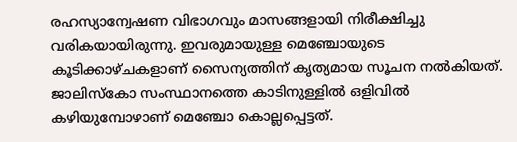രഹസ്യാന്വേഷണ വിഭാഗവും മാസങ്ങളായി നിരീക്ഷിച്ചു വരികയായിരുന്നു. ഇവരുമായുള്ള മെഞ്ചോയുടെ കൂടിക്കാഴ്ചകളാണ് സൈന്യത്തിന് കൃത്യമായ സൂചന നൽകിയത്. ജാലിസ്കോ സംസ്ഥാനത്തെ കാടിനുള്ളിൽ ഒളിവിൽ കഴിയുമ്പോഴാണ് മെഞ്ചോ കൊല്ലപ്പെട്ടത്.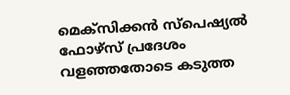മെക്സിക്കൻ സ്പെഷ്യൽ ഫോഴ്സ് പ്രദേശം വളഞ്ഞതോടെ കടുത്ത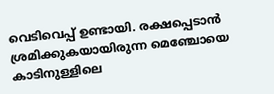വെടിവെപ്പ് ഉണ്ടായി. രക്ഷപ്പെടാൻ ശ്രമിക്കുകയായിരുന്ന മെഞ്ചോയെ കാടിനുള്ളിലെ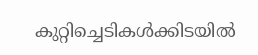കുറ്റിച്ചെടികൾക്കിടയിൽ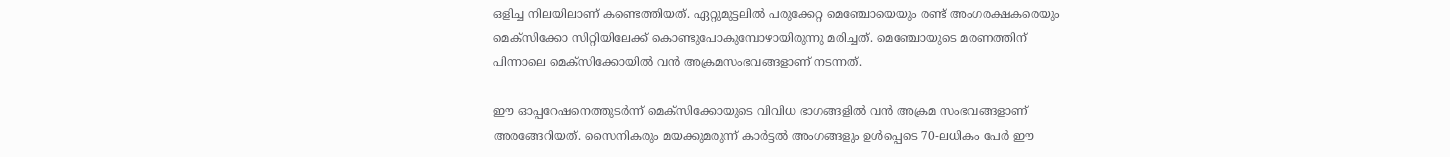ഒളിച്ച നിലയിലാണ് കണ്ടെത്തിയത്. ഏറ്റുമുട്ടലിൽ പരുക്കേറ്റ മെഞ്ചോയെയും രണ്ട് അംഗരക്ഷകരെയും മെക്സിക്കോ സിറ്റിയിലേക്ക് കൊണ്ടുപോകുമ്പോഴായിരുന്നു മരിച്ചത്. മെഞ്ചോയുടെ മരണത്തിന് പിന്നാലെ മെക്സിക്കോയിൽ വൻ അക്രമസംഭവങ്ങളാണ് നടന്നത്.

ഈ ഓപ്പറേഷനെത്തുടർന്ന് മെക്സിക്കോയുടെ വിവിധ ഭാഗങ്ങളിൽ വൻ അക്രമ സംഭവങ്ങളാണ് അരങ്ങേറിയത്. സൈനികരും മയക്കുമരുന്ന് കാർട്ടൽ അംഗങ്ങളും ഉൾപ്പെടെ 70-ലധികം പേർ ഈ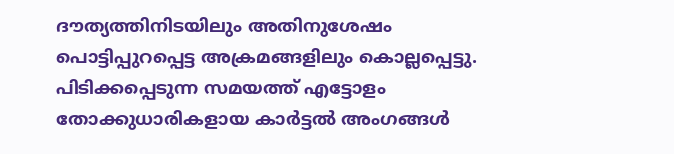ദൗത്യത്തിനിടയിലും അതിനുശേഷം പൊട്ടിപ്പുറപ്പെട്ട അക്രമങ്ങളിലും കൊല്ലപ്പെട്ടു. പിടിക്കപ്പെടുന്ന സമയത്ത് എട്ടോളം തോക്കുധാരികളായ കാർട്ടൽ അംഗങ്ങൾ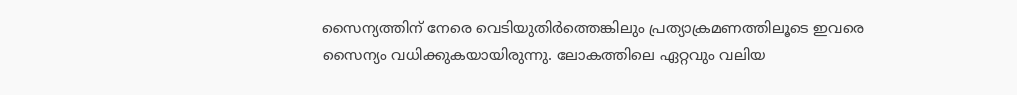സൈന്യത്തിന് നേരെ വെടിയുതിർത്തെങ്കിലും പ്രത്യാക്രമണത്തിലൂടെ ഇവരെ സൈന്യം വധിക്കുകയായിരുന്നു. ലോകത്തിലെ ഏറ്റവും വലിയ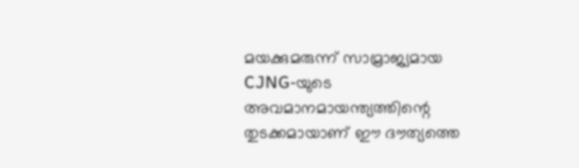മയക്കുമരുന്ന് സാമ്രാജ്യമായ CJNG-യുടെ അവമാനമായന്ത്യത്തിന്റെ തുടക്കമായാണ് ഈ ദൗത്യത്തെ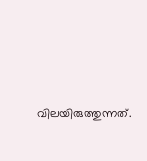വിലയിരുത്തുന്നത്.